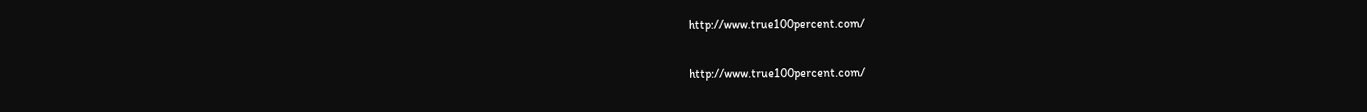http://www.true100percent.com/

http://www.true100percent.com/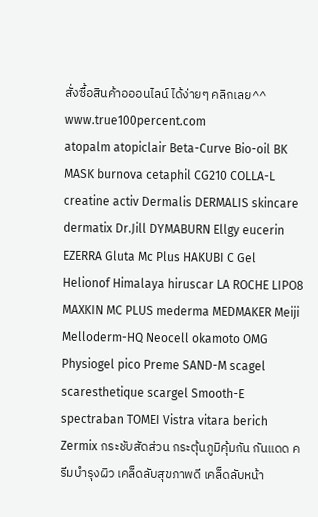สั่งซื้อสินค้าอออนไลน์ ได้ง่ายๆ คลิกเลย^^ www.true100percent.com
atopalm atopiclair Beta-Curve Bio-oil BK MASK burnova cetaphil CG210 COLLA-L creatine activ Dermalis DERMALIS skincare dermatix Dr.Jill DYMABURN Ellgy eucerin EZERRA Gluta Mc Plus HAKUBI C Gel Helionof Himalaya hiruscar LA ROCHE LIPO8 MAXKIN MC PLUS mederma MEDMAKER Meiji Melloderm-HQ Neocell okamoto OMG Physiogel pico Preme SAND-M scagel scaresthetique scargel Smooth-E spectraban TOMEI Vistra vitara berich Zermix กระชับสัดส่วน กระตุ้นภูมิคุ้มกัน กันแดด ครีมบำรุงผิว เคล็ดลับสุขภาพดี เคล็ดลับหน้า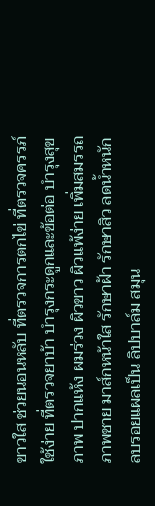ขาวใส ช่วยนอนหลับ ที่ตรวจการตกไข่ ที่ตรวจครรภ์ใช้ง่าย ที่ตรวจยาบ้า บำรุงกระดูกและข้อต่อ บำรุงสุขภาพ ปากแห้ง ผมร่วง ผิวขาว ผิวแพ้ง่าย เพิ่มสมรรถภาพชาย มาส์กหน้าใส รักษาฝ้า รักษาสิว ลดน้ำหนัก ลบรอยแผลเป็น ลิปบาล์ม สมุน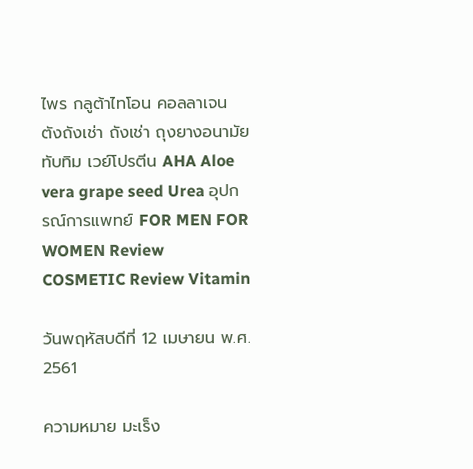ไพร กลูต้าไทโอน คอลลาเจน ตังถังเช่า ถังเช่า ถุงยางอนามัย ทับทิม เวย์โปรตีน AHA Aloe vera grape seed Urea อุปกรณ์การแพทย์ FOR MEN FOR WOMEN Review COSMETIC Review Vitamin

วันพฤหัสบดีที่ 12 เมษายน พ.ศ. 2561

ความหมาย มะเร็ง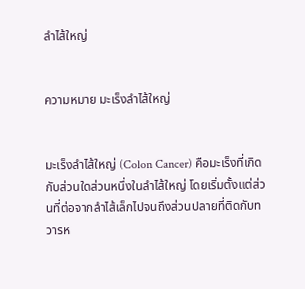ลำไส้ใหญ่


ความหมาย มะเร็งลำไส้ใหญ่


มะเร็งลำไส้ใหญ่ (Colon Cancer) คือมะเร็งที่เกิดกับส่วนใดส่วนหนึ่งในลำไส้ใหญ่ โดยเริ่มตั้งแต่ส่วนที่ต่อจากลำไส้เล็กไปจนถึงส่วนปลายที่ติดกับทวารห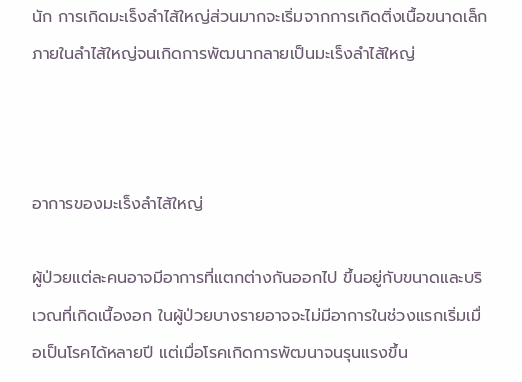นัก การเกิดมะเร็งลำไส้ใหญ่ส่วนมากจะเริ่มจากการเกิดติ่งเนื้อขนาดเล็กภายในลำไส้ใหญ่จนเกิดการพัฒนากลายเป็นมะเร็งลำไส้ใหญ่



อาการของมะเร็งลำไส้ใหญ่

ผู้ป่วยแต่ละคนอาจมีอาการที่แตกต่างกันออกไป ขึ้นอยู่กับขนาดและบริเวณที่เกิดเนื้องอก ในผู้ป่วยบางรายอาจจะไม่มีอาการในช่วงแรกเริ่มเมื่อเป็นโรคได้หลายปี แต่เมื่อโรคเกิดการพัฒนาจนรุนแรงขึ้น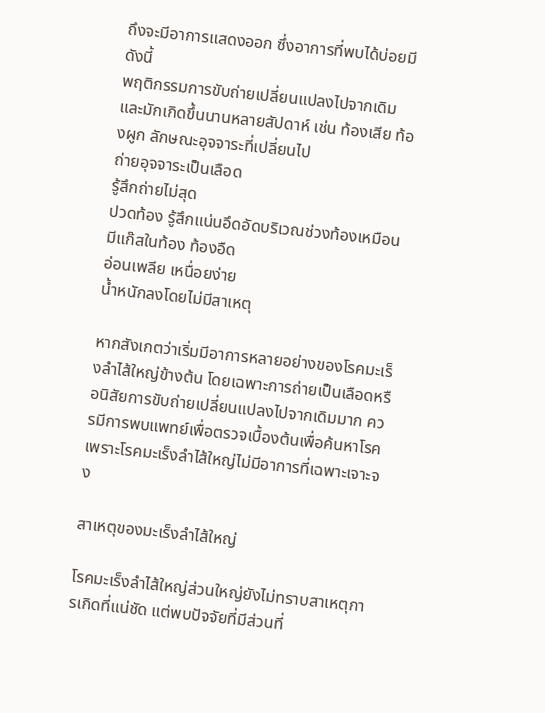ถึงจะมีอาการแสดงออก ซึ่งอาการที่พบได้บ่อยมีดังนี้
พฤติกรรมการขับถ่ายเปลี่ยนแปลงไปจากเดิม และมักเกิดขึ้นนานหลายสัปดาห์ เช่น ท้องเสีย ท้องผูก ลักษณะอุจจาระที่เปลี่ยนไป
ถ่ายอุจจาระเป็นเลือด
รู้สึกถ่ายไม่สุด
ปวดท้อง รู้สึกแน่นอึดอัดบริเวณช่วงท้องเหมือนมีแก๊สในท้อง ท้องอืด
อ่อนเพลีย เหนื่อยง่าย
น้ำหนักลงโดยไม่มีสาเหตุ

หากสังเกตว่าเริ่มมีอาการหลายอย่างของโรคมะเร็งลำไส้ใหญ่ข้างต้น โดยเฉพาะการถ่ายเป็นเลือดหรือนิสัยการขับถ่ายเปลี่ยนแปลงไปจากเดิมมาก ควรมีการพบแพทย์เพื่อตรวจเบื้องต้นเพื่อค้นหาโรค เพราะโรคมะเร็งลำไส้ใหญ่ไม่มีอาการที่เฉพาะเจาะจง

สาเหตุของมะเร็งลำไส้ใหญ่

โรคมะเร็งลำไส้ใหญ่ส่วนใหญ่ยังไม่ทราบสาเหตุการเกิดที่แน่ชัด แต่พบปัจจัยที่มีส่วนที่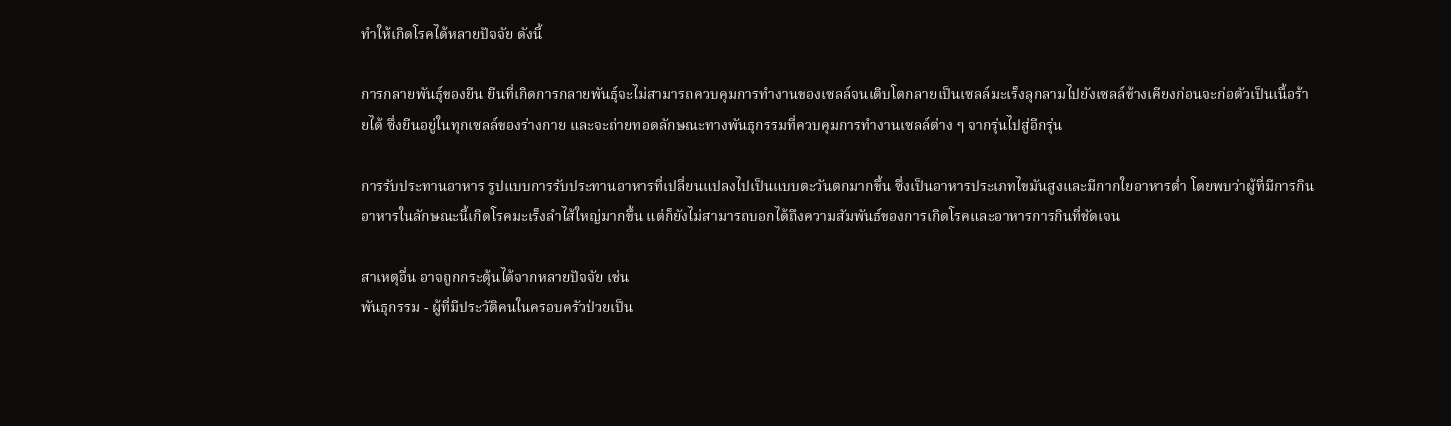ทำให้เกิดโรคได้หลายปัจจัย ดังนี้

การกลายพันธุ์ของยีน ยีนที่เกิดการกลายพันธุ์จะไม่สามารถควบคุมการทำงานของเซลล์จนเติบโตกลายเป็นเซลล์มะเร็งลุกลามไปยังเซลล์ข้างเคียงก่อนจะก่อตัวเป็นเนื้อร้ายได้ ซึ่งยีนอยู่ในทุกเซลล์ของร่างกาย และจะถ่ายทอดลักษณะทางพันธุกรรมที่ควบคุมการทำงานเซลล์ต่าง ๆ จากรุ่นไปสู่อีกรุ่น

การรับประทานอาหาร รูปแบบการรับประทานอาหารที่เปลี่ยนแปลงไปเป็นแบบตะวันตกมากขึ้น ซึ่งเป็นอาหารประเภทไขมันสูงและมีกากใยอาหารต่ำ โดยพบว่าผู้ที่มีการกินอาหารในลักษณะนี้เกิดโรคมะเร็งลำไส้ใหญ่มากขึ้น แต่ก็ยังไม่สามารถบอกได้ถึงความสัมพันธ์ของการเกิดโรคและอาหารการกินที่ชัดเจน

สาเหตุอื่น อาจถูกกระตุ้นได้จากหลายปัจจัย เช่น
พันธุกรรม - ผู้ที่มีประวัติคนในครอบครัวป่วยเป็น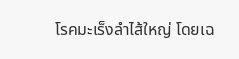โรคมะเร็งลำไส้ใหญ่ โดยเฉ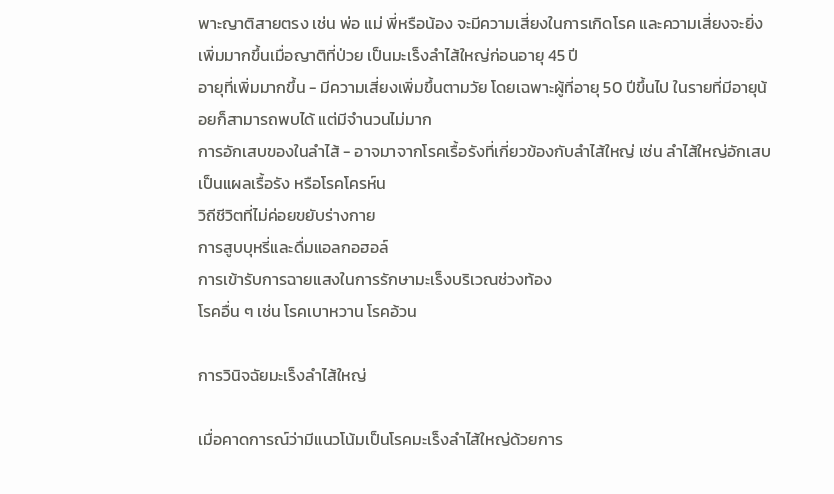พาะญาติสายตรง เช่น พ่อ แม่ พี่หรือน้อง จะมีความเสี่ยงในการเกิดโรค และความเสี่ยงจะยิ่งเพิ่มมากขึ้นเมื่อญาติที่ป่วย เป็นมะเร็งลำไส้ใหญ่ก่อนอายุ 45 ปี
อายุที่เพิ่มมากขึ้น - มีความเสี่ยงเพิ่มขึ้นตามวัย โดยเฉพาะผู้ที่อายุ 50 ปีขึ้นไป ในรายที่มีอายุน้อยก็สามารถพบได้ แต่มีจำนวนไม่มาก
การอักเสบของในลำไส้ - อาจมาจากโรคเรื้อรังที่เกี่ยวข้องกับลำไส้ใหญ่ เช่น ลำไส้ใหญ่อักเสบเป็นแผลเรื้อรัง หรือโรคโครห์น
วิถีชีวิตที่ไม่ค่อยขยับร่างกาย
การสูบบุหรี่และดื่มแอลกอฮอล์
การเข้ารับการฉายแสงในการรักษามะเร็งบริเวณช่วงท้อง
โรคอื่น ๆ เช่น โรคเบาหวาน โรคอ้วน

การวินิจฉัยมะเร็งลำไส้ใหญ่

เมื่อคาดการณ์ว่ามีแนวโน้มเป็นโรคมะเร็งลำไส้ใหญ่ด้วยการ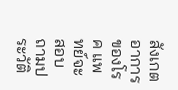สังเกตอาการของโรค แพทย์จะสอบถามประวัติ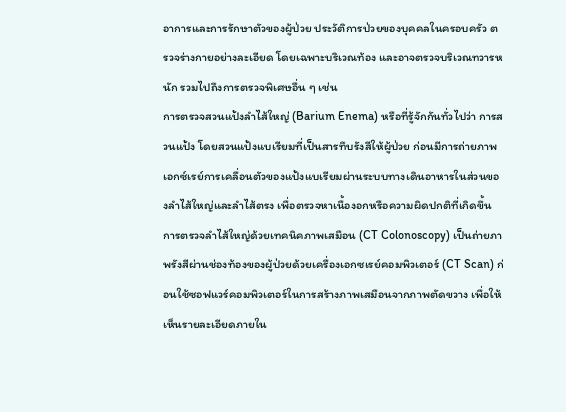อาการและการรักษาตัวของผู้ป่วย ประวัติการป่วยของบุคคลในครอบครัว ตรวจร่างกายอย่างละเอียด โดยเฉพาะบริเวณท้อง และอาจตรวจบริเวณทวารหนัก รวมไปถึงการตรวจพิเศษอื่น ๆ เช่น
การตรวจสวนแป้งลำไส้ใหญ่ (Barium Enema) หรือที่รู้จักกันทั่วไปว่า การสวนแป้ง โดยสวนแป้งแบเรียมที่เป็นสารทึบรังสีให้ผู้ป่วย ก่อนมีการถ่ายภาพเอกซ์เรย์การเคลื่อนตัวของแป้งแบเรียมผ่านระบบทางเดินอาหารในส่วนของลำไส้ใหญ่และลำไส้ตรง เพื่อตรวจหาเนื้องอกหรือความผิดปกติที่เกิดขึ้น
การตรวจลำไส้ใหญ่ด้วยเทคนิคภาพเสมือน (CT Colonoscopy) เป็นถ่ายภาพรังสีผ่านช่องท้องของผู้ป่วยด้วยเครื่องเอกซเรย์คอมพิวเตอร์ (CT Scan) ก่อนใช้ซอฟแวร์คอมพิวเตอร์ในการสร้างภาพเสมือนจากภาพตัดขวาง เพื่อให้เห็นรายละเอียดภายใน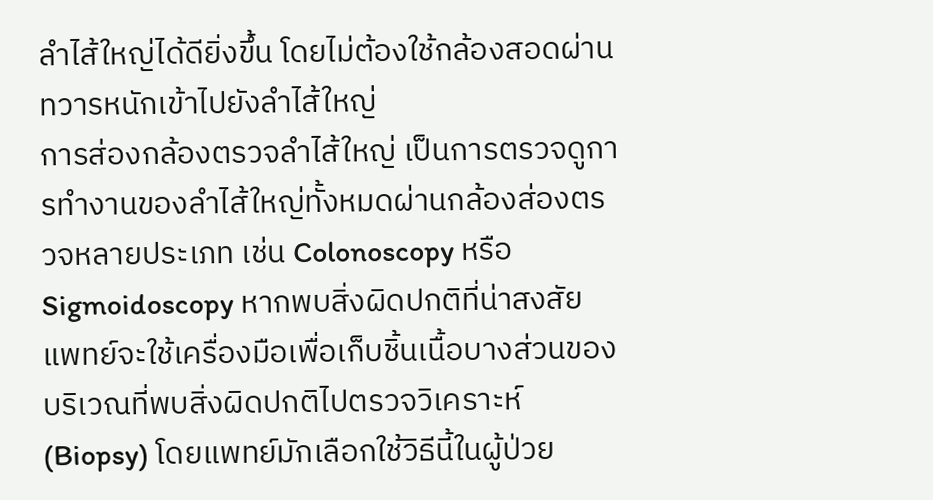ลำไส้ใหญ่ได้ดียิ่งขึ้น โดยไม่ต้องใช้กล้องสอดผ่านทวารหนักเข้าไปยังลำไส้ใหญ่
การส่องกล้องตรวจลำไส้ใหญ่ เป็นการตรวจดูการทำงานของลำไส้ใหญ่ทั้งหมดผ่านกล้องส่องตรวจหลายประเภท เช่น Colonoscopy หรือ Sigmoidoscopy หากพบสิ่งผิดปกติที่น่าสงสัย แพทย์จะใช้เครื่องมือเพื่อเก็บชิ้นเนื้อบางส่วนของบริเวณที่พบสิ่งผิดปกติไปตรวจวิเคราะห์ (Biopsy) โดยแพทย์มักเลือกใช้วิธีนี้ในผู้ป่วย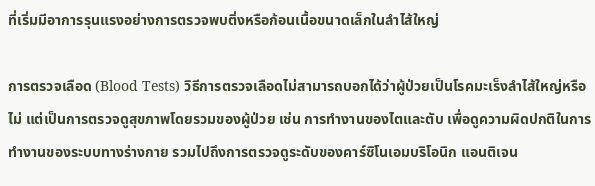ที่เริ่มมีอาการรุนแรงอย่างการตรวจพบติ่งหรือก้อนเนื้อขนาดเล็กในลำไส้ใหญ่

การตรวจเลือด (Blood Tests) วิธีการตรวจเลือดไม่สามารถบอกได้ว่าผู้ป่วยเป็นโรคมะเร็งลำไส้ใหญ่หรือไม่ แต่เป็นการตรวจดูสุขภาพโดยรวมของผู้ป่วย เช่น การทำงานของไตและตับ เพื่อดูความผิดปกติในการทำงานของระบบทางร่างกาย รวมไปถึงการตรวจดูระดับของคาร์ซิโนเอมบริโอนิก แอนติเจน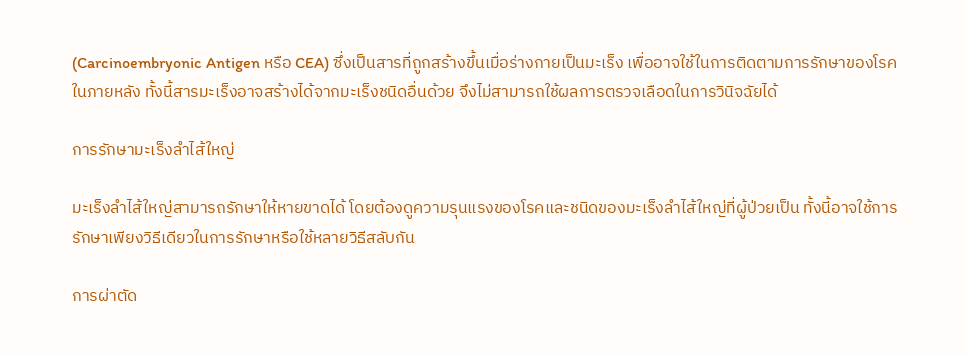(Carcinoembryonic Antigen หรือ CEA) ซึ่งเป็นสารที่ถูกสร้างขึ้นเมื่อร่างกายเป็นมะเร็ง เพื่ออาจใช้ในการติดตามการรักษาของโรคในภายหลัง ทั้งนี้สารมะเร็งอาจสร้างได้จากมะเร็งชนิดอื่นด้วย จึงไม่สามารถใช้ผลการตรวจเลือดในการวินิจฉัยได้

การรักษามะเร็งลำไส้ใหญ่

มะเร็งลำไส้ใหญ่สามารถรักษาให้หายขาดได้ โดยต้องดูความรุนแรงของโรคและชนิดของมะเร็งลำไส้ใหญ่ที่ผู้ป่วยเป็น ทั้งนี้อาจใช้การรักษาเพียงวิธีเดียวในการรักษาหรือใช้หลายวิธีสลับกัน

การผ่าตัด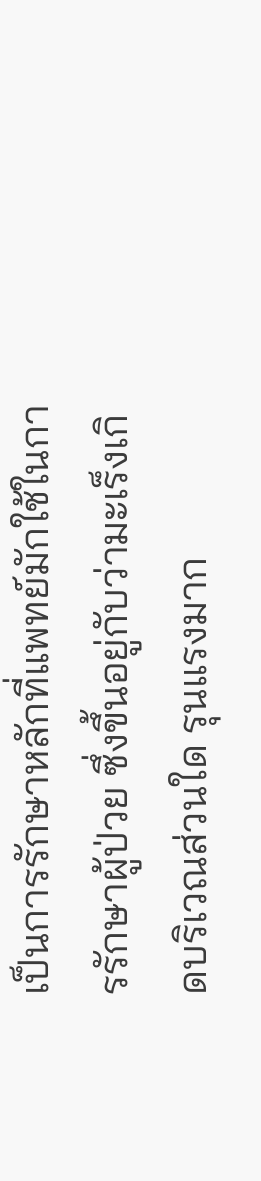เป็นการรักษาหลักที่แพทย์มักใช้ในการรักษาผู้ป่วย ซึ่งขึ้นอยู่กับว่ามะเร็งเกิดบริเวณส่วนใด รุนแรงมาก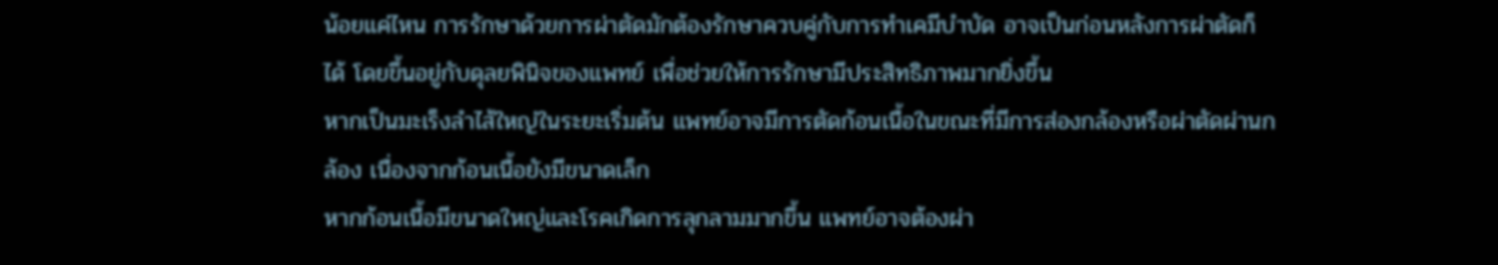น้อยแค่ไหน การรักษาด้วยการผ่าตัดมักต้องรักษาควบคู่กับการทำเคมีบำบัด อาจเป็นก่อนหลังการผ่าตัดก็ได้ โดยขึ้นอยู่กับดุลยพินิจของแพทย์ เพื่อช่วยให้การรักษามีประสิทธิภาพมากยิ่งขึ้น
หากเป็นมะเร็งลำไส้ใหญ่ในระยะเริ่มต้น แพทย์อาจมีการตัดก้อนเนื้อในขณะที่มีการส่องกล้องหรือผ่าตัดผ่านกล้อง เนื่องจากก้อนเนื้อยังมีขนาดเล็ก
หากก้อนเนื้อมีขนาดใหญ่และโรคเกิดการลุกลามมากขึ้น แพทย์อาจต้องผ่า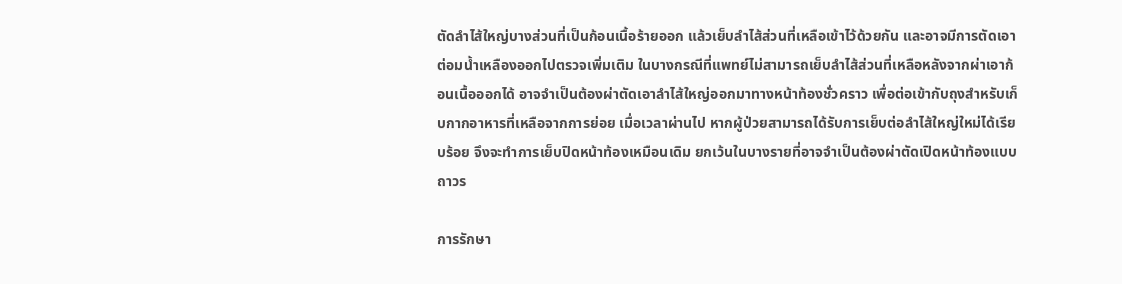ตัดลำไส้ใหญ่บางส่วนที่เป็นก้อนเนื้อร้ายออก แล้วเย็บลําไส้ส่วนที่เหลือเข้าไว้ด้วยกัน และอาจมีการตัดเอาต่อมน้ำเหลืองออกไปตรวจเพิ่มเติม ในบางกรณีที่แพทย์ไม่สามารถเย็บลำไส้ส่วนที่เหลือหลังจากผ่าเอาก้อนเนื้อออกได้ อาจจำเป็นต้องผ่าตัดเอาลำไส้ใหญ่ออกมาทางหน้าท้องชั่วคราว เพื่อต่อเข้ากับถุงสำหรับเก็บกากอาหารที่เหลือจากการย่อย เมื่อเวลาผ่านไป หากผู้ป่วยสามารถได้รับการเย็บต่อลำไส้ใหญ่ใหม่ได้เรียบร้อย จึงจะทำการเย็บปิดหน้าท้องเหมือนเดิม ยกเว้นในบางรายที่อาจจำเป็นต้องผ่าตัดเปิดหน้าท้องแบบถาวร

การรักษา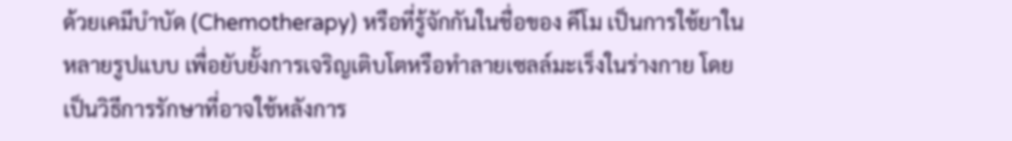ด้วยเคมีบำบัด (Chemotherapy) หรือที่รู้จักกันในชื่อของ คีโม เป็นการใช้ยาในหลายรูปแบบ เพื่อยับยั้งการเจริญเติบโตหรือทำลายเซลล์มะเร็งในร่างกาย โดยเป็นวิธีการรักษาที่อาจใช้หลังการ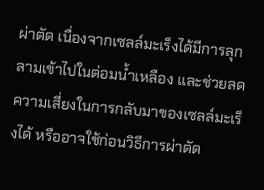ผ่าตัด เนื่องจากเซลล์มะเร็งได้มีการลุกลามเข้าไปในต่อมน้ำเหลือง และช่วยลดความเสี่ยงในการกลับมาของเซลล์มะเร็งได้ หรืออาจใช้ก่อนวิธีการผ่าตัด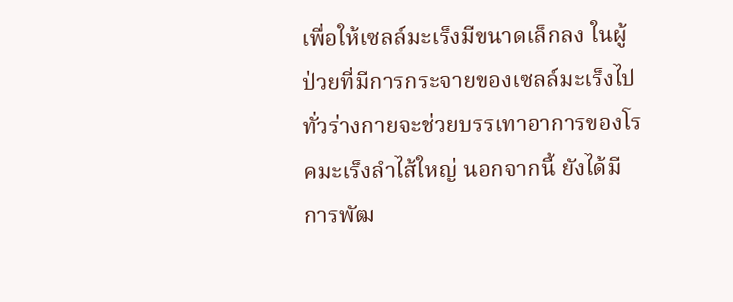เพื่อให้เซลล์มะเร็งมีขนาดเล็กลง ในผู้ป่วยที่มีการกระจายของเซลล์มะเร็งไปทั่วร่างกายจะช่วยบรรเทาอาการของโรคมะเร็งลำไส้ใหญ่ นอกจากนี้ ยังได้มีการพัฒ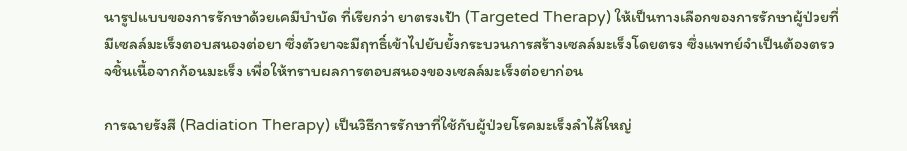นารูปแบบของการรักษาด้วยเคมีบำบัด ที่เรียกว่า ยาตรงเป้า (Targeted Therapy) ให้เป็นทางเลือกของการรักษาผู้ป่วยที่มีเซลล์มะเร็งตอบสนองต่อยา ซึ่งตัวยาจะมีฤทธิ์เข้าไปยับยั้งกระบวนการสร้างเซลล์มะเร็งโดยตรง ซึ่งแพทย์จำเป็นต้องตรวจชิ้นเนื้อจากก้อนมะเร็ง เพื่อให้ทราบผลการตอบสนองของเซลล์มะเร็งต่อยาก่อน

การฉายรังสี (Radiation Therapy) เป็นวิธีการรักษาที่ใช้กับผู้ป่วยโรคมะเร็งลำไส้ใหญ่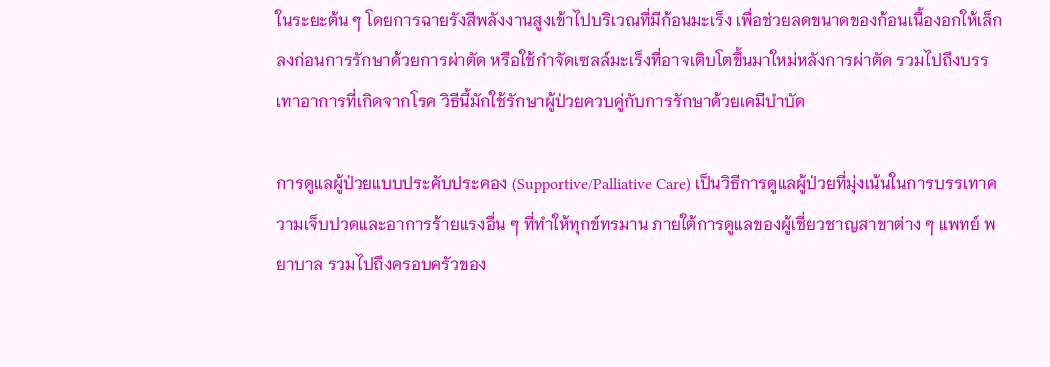ในระยะต้น ๆ โดยการฉายรังสีพลังงานสูงเข้าไปบริเวณที่มีก้อนมะเร็ง เพื่อช่วยลดขนาดของก้อนเนื้องอกให้เล็กลงก่อนการรักษาด้วยการผ่าตัด หรือใช้กำจัดเซลล์มะเร็งที่อาจเติบโตขึ้นมาใหม่หลังการผ่าตัด รวมไปถึงบรรเทาอาการที่เกิดจากโรค วิธีนี้มักใช้รักษาผู้ป่วยควบคู่กับการรักษาด้วยเคมีบำบัด

การดูแลผู้ป่วยแบบประคับประคอง (Supportive/Palliative Care) เป็นวิธีการดูแลผู้ป่วยที่มุ่งเน้นในการบรรเทาความเจ็บปวดและอาการร้ายแรงอื่น ๆ ที่ทำให้ทุกข์ทรมาน ภายใต้การดูแลของผู้เชี่ยวชาญสาขาต่าง ๆ แพทย์ พยาบาล รวมไปถึงครอบครัวของ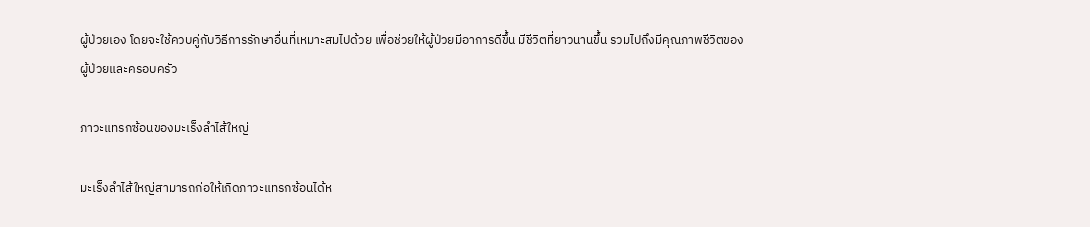ผู้ป่วยเอง โดยจะใช้ควบคู่กับวิธีการรักษาอื่นที่เหมาะสมไปด้วย เพื่อช่วยให้ผู้ป่วยมีอาการดีขึ้น มีชีวิตที่ยาวนานขึ้น รวมไปถึงมีคุณภาพชีวิตของผู้ป่วยและครอบครัว

ภาวะแทรกซ้อนของมะเร็งลำไส้ใหญ่

มะเร็งลำไส้ใหญ่สามารถก่อให้เกิดภาวะแทรกซ้อนได้ห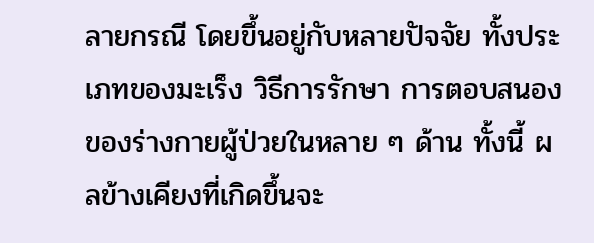ลายกรณี โดยขึ้นอยู่กับหลายปัจจัย ทั้งประเภทของมะเร็ง วิธีการรักษา การตอบสนองของร่างกายผู้ป่วยในหลาย ๆ ด้าน ทั้งนี้ ผลข้างเคียงที่เกิดขึ้นจะ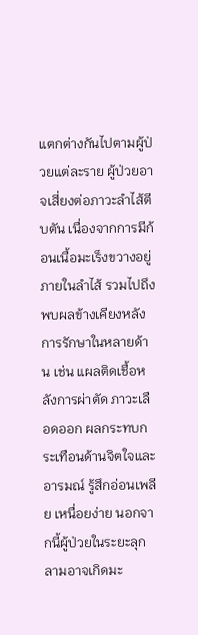แตกต่างกันไปตามผู้ป่วยแต่ละราย ผู้ป่วยอาจเสี่ยงต่อภาวะลำไส้ตีบตัน เนื่องจากการมีก้อนเนื้อมะเร็งขวางอยู่ภายในลำไส้ รวมไปถึงพบผลข้างเคียงหลังการรักษาในหลายด้าน เช่น แผลติดเชื้อหลังการผ่าตัด ภาวะเลือดออก ผลกระทบกระเทือนด้านจิตใจและอารมณ์ รู้สึกอ่อนเพลีย เหนื่อยง่าย นอกจากนี้ผู้ป่วยในระยะลุกลามอาจเกิดมะ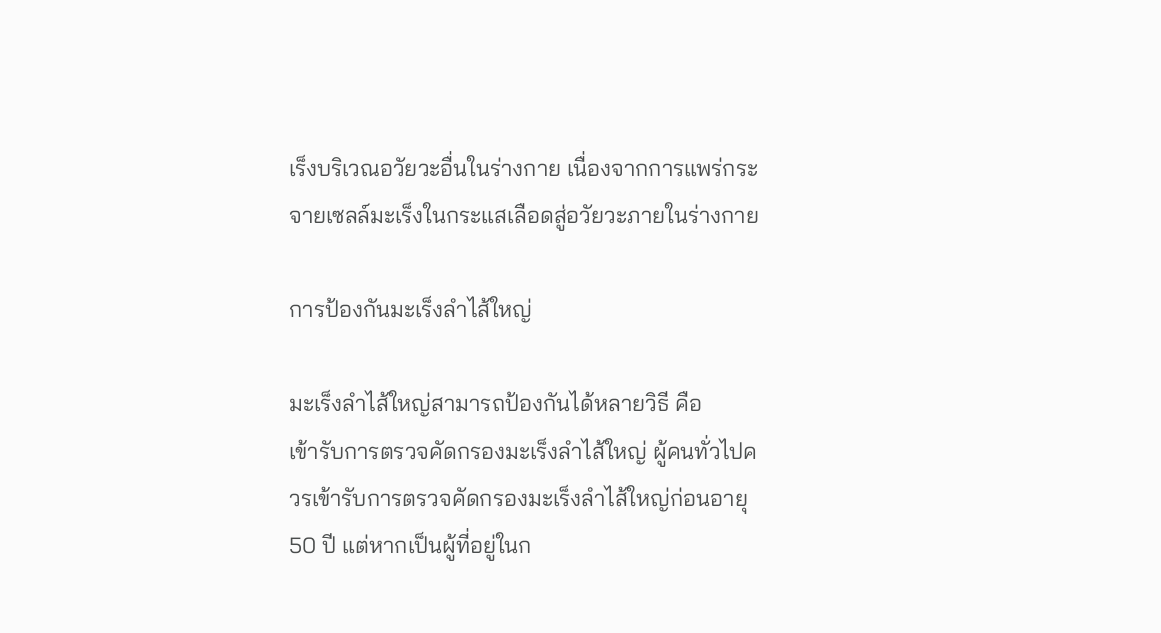เร็งบริเวณอวัยวะอื่นในร่างกาย เนื่องจากการแพร่กระจายเซลล์มะเร็งในกระแสเลือดสู่อวัยวะภายในร่างกาย

การป้องกันมะเร็งลำไส้ใหญ่

มะเร็งลำไส้ใหญ่สามารถป้องกันได้หลายวิธี คือ
เข้ารับการตรวจคัดกรองมะเร็งลำไส้ใหญ่ ผู้คนทั่วไปควรเข้ารับการตรวจคัดกรองมะเร็งลำไส้ใหญ่ก่อนอายุ 50 ปี แต่หากเป็นผู้ที่อยู่ในก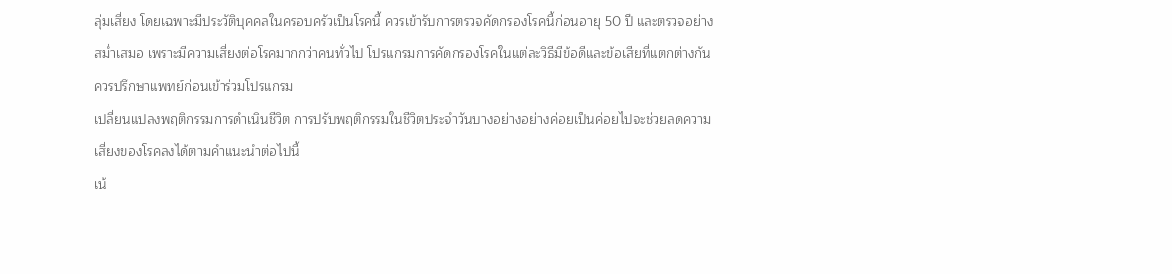ลุ่มเสี่ยง โดยเฉพาะมีประวัติบุคคลในครอบครัวเป็นโรคนี้ ควรเข้ารับการตรวจคัดกรองโรคนี้ก่อนอายุ 50 ปี และตรวจอย่างสม่ำเสมอ เพราะมีความเสี่ยงต่อโรคมากกว่าคนทั่วไป โปรแกรมการคัดกรองโรคในแต่ละวิธีมีข้อดีและข้อเสียที่แตกต่างกัน ควรปรึกษาแพทย์ก่อนเข้าร่วมโปรแกรม
เปลี่ยนแปลงพฤติกรรมการดำเนินชีวิต การปรับพฤติกรรมในชีวิตประจำวันบางอย่างอย่างค่อยเป็นค่อยไปจะช่วยลดความเสี่ยงของโรคลงได้ตามคำแนะนำต่อไปนี้
เน้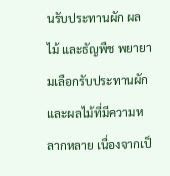นรับประทานผัก ผลไม้ และธัญพืช พยายามเลือกรับประทานผักและผลไม้ที่มีความหลากหลาย เนื่องจากเป็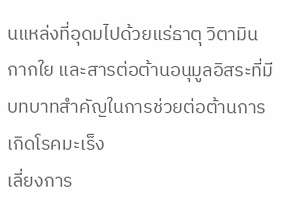นแหล่งที่อุดมไปด้วยแร่ธาตุ วิตามิน กากใย และสารต่อต้านอนุมูลอิสระที่มีบทบาทสำคัญในการช่วยต่อต้านการเกิดโรคมะเร็ง
เลี่ยงการ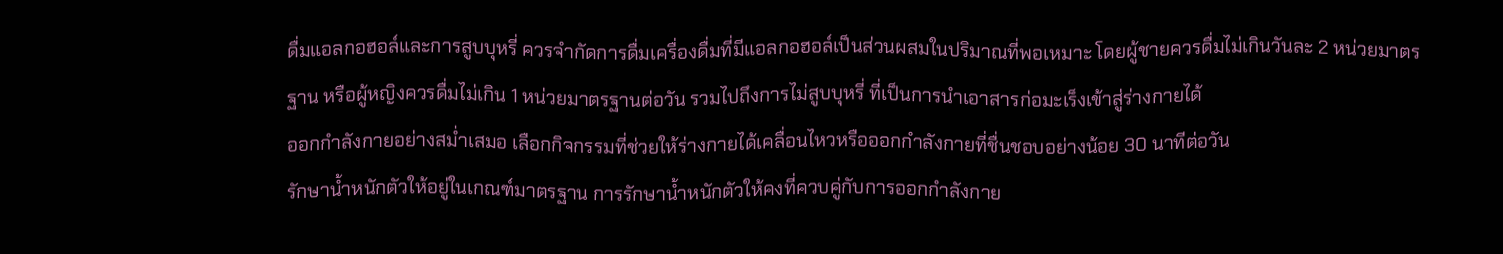ดื่มแอลกอฮอล์และการสูบบุหรี่ ควรจำกัดการดื่มเครื่องดื่มที่มีแอลกอฮอล์เป็นส่วนผสมในปริมาณที่พอเหมาะ โดยผู้ชายควรดื่มไม่เกินวันละ 2 หน่วยมาตรฐาน หรือผู้หญิงควรดื่มไม่เกิน 1 หน่วยมาตรฐานต่อวัน รวมไปถึงการไม่สูบบุหรี่ ที่เป็นการนำเอาสารก่อมะเร็งเข้าสู่ร่างกายได้
ออกกำลังกายอย่างสม่ำเสมอ เลือกกิจกรรมที่ช่วยให้ร่างกายได้เคลื่อนไหวหรือออกกำลังกายที่ชื่นชอบอย่างน้อย 30 นาทีต่อวัน
รักษาน้ำหนักตัวให้อยู่ในเกณฑ์มาตรฐาน การรักษาน้ำหนักตัวให้คงที่ควบคู่กับการออกกำลังกาย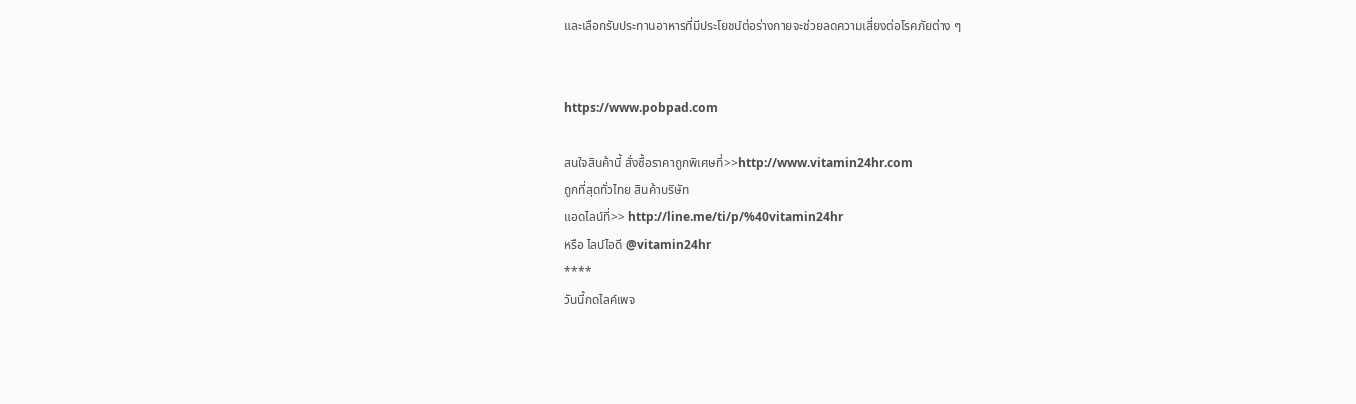และเลือกรับประทานอาหารที่มีประโยชน์ต่อร่างกายจะช่วยลดความเสี่ยงต่อโรคภัยต่าง ๆ


https://www.pobpad.com

สนใจสินค้านี้ สั่งซื้อราคาถูกพิเศษที่>>http://www.vitamin24hr.com
ถูกที่สุดทั่วไทย สินค้าบริษัท
แอดไลน์ที่>> http://line.me/ti/p/%40vitamin24hr
หรือ ไลน์ไอดี @vitamin24hr
****
วันนี้กดไลค์เพจ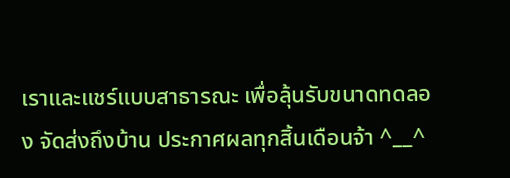เราและแชร์แบบสาธารณะ เพื่อลุ้นรับขนาดทดลอง จัดส่งถึงบ้าน ประกาศผลทุกสิ้นเดือนจ้า ^__^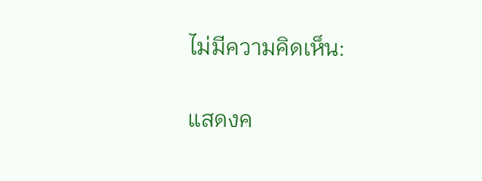ไม่มีความคิดเห็น:

แสดงค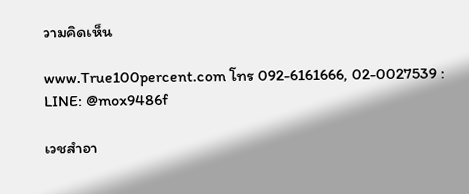วามคิดเห็น

www.True100percent.com โทร 092-6161666, 02-0027539 : LINE: @mox9486f

เวชสำอา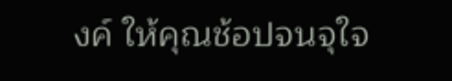งค์ ให้คุณช้อปจนจุใจ